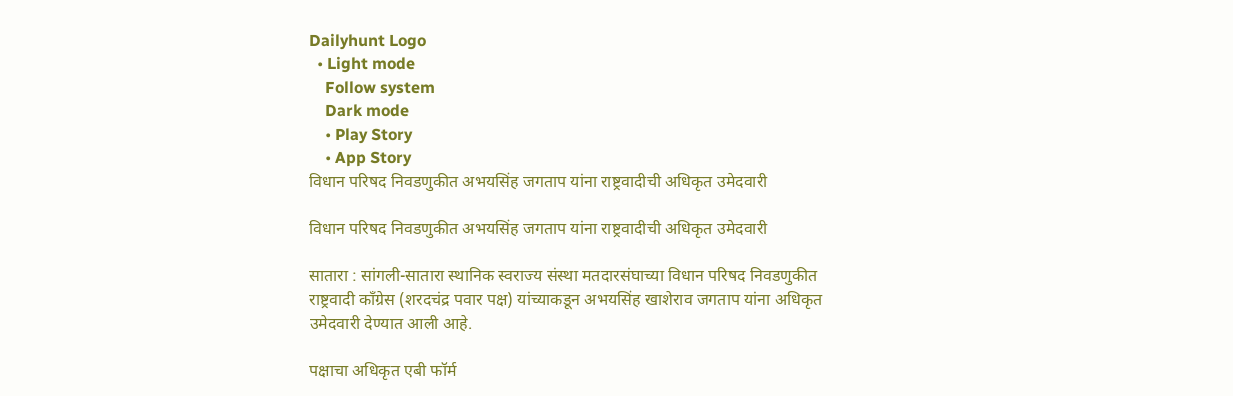Dailyhunt Logo
  • Light mode
    Follow system
    Dark mode
    • Play Story
    • App Story
विधान परिषद निवडणुकीत अभयसिंह जगताप यांना राष्ट्रवादीची अधिकृत उमेदवारी

विधान परिषद निवडणुकीत अभयसिंह जगताप यांना राष्ट्रवादीची अधिकृत उमेदवारी

सातारा : सांगली-सातारा स्थानिक स्वराज्य संस्था मतदारसंघाच्या विधान परिषद निवडणुकीत राष्ट्रवादी काँग्रेस (शरदचंद्र पवार पक्ष) यांच्याकडून अभयसिंह खाशेराव जगताप यांना अधिकृत उमेदवारी देण्यात आली आहे.

पक्षाचा अधिकृत एबी फॉर्म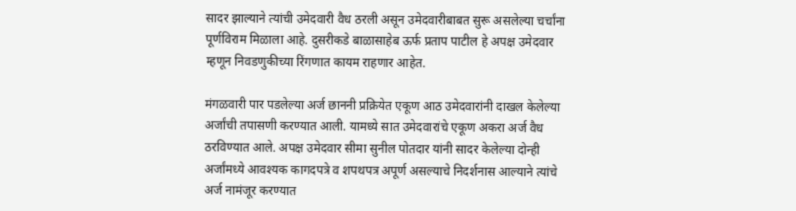सादर झाल्याने त्यांची उमेदवारी वैध ठरली असून उमेदवारीबाबत सुरू असलेल्या चर्चांना पूर्णविराम मिळाला आहे. दुसरीकडे बाळासाहेब ऊर्फ प्रताप पाटील हे अपक्ष उमेदवार म्हणून निवडणुकीच्या रिंगणात कायम राहणार आहेत.

मंगळवारी पार पडलेल्या अर्ज छाननी प्रक्रियेत एकूण आठ उमेदवारांनी दाखल केलेल्या अर्जांची तपासणी करण्यात आली. यामध्ये सात उमेदवारांचे एकूण अकरा अर्ज वैध ठरविण्यात आले. अपक्ष उमेदवार सीमा सुनील पोतदार यांनी सादर केलेल्या दोन्ही अर्जांमध्ये आवश्यक कागदपत्रे व शपथपत्र अपूर्ण असल्याचे निदर्शनास आल्याने त्यांचे अर्ज नामंजूर करण्यात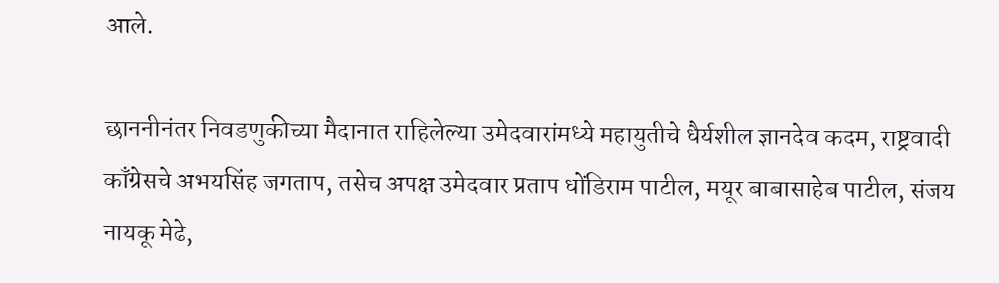आले.

छाननीनंतर निवडणुकीच्या मैदानात राहिलेल्या उमेदवारांमध्ये महायुतीचे धैर्यशील ज्ञानदेव कदम, राष्ट्रवादी काँग्रेसचे अभयसिंह जगताप, तसेच अपक्ष उमेदवार प्रताप धोंडिराम पाटील, मयूर बाबासाहेब पाटील, संजय नायकू मेढे,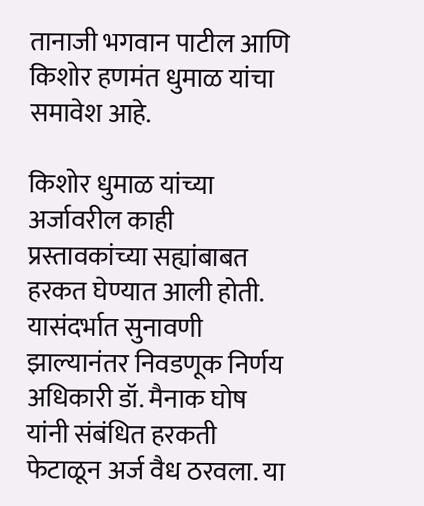तानाजी भगवान पाटील आणि किशोर हणमंत धुमाळ यांचा समावेश आहे.

किशोर धुमाळ यांच्या अर्जावरील काही प्रस्तावकांच्या सह्यांबाबत हरकत घेण्यात आली होती. यासंदर्भात सुनावणी झाल्यानंतर निवडणूक निर्णय अधिकारी डॉ. मैनाक घोष यांनी संबंधित हरकती फेटाळून अर्ज वैध ठरवला. या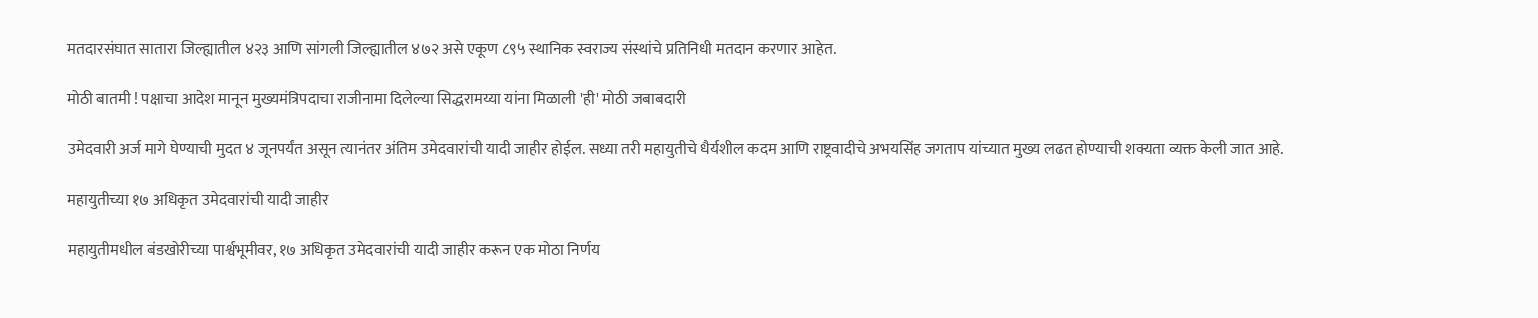मतदारसंघात सातारा जिल्ह्यातील ४२३ आणि सांगली जिल्ह्यातील ४७२ असे एकूण ८९५ स्थानिक स्वराज्य संस्थांचे प्रतिनिधी मतदान करणार आहेत.

मोठी बातमी ! पक्षाचा आदेश मानून मुख्यमंत्रिपदाचा राजीनामा दिलेल्या सिद्धरामय्या यांना मिळाली 'ही' मोठी जबाबदारी

उमेदवारी अर्ज मागे घेण्याची मुदत ४ जूनपर्यंत असून त्यानंतर अंतिम उमेदवारांची यादी जाहीर होईल. सध्या तरी महायुतीचे धैर्यशील कदम आणि राष्ट्रवादीचे अभयसिंह जगताप यांच्यात मुख्य लढत होण्याची शक्यता व्यक्त केली जात आहे.

महायुतीच्या १७ अधिकृत उमेदवारांची यादी जाहीर

महायुतीमधील बंडखोरीच्या पार्श्वभूमीवर, १७ अधिकृत उमेदवारांची यादी जाहीर करून एक मोठा निर्णय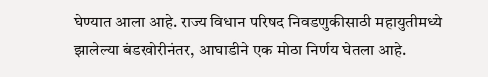घेण्यात आला आहे. राज्य विधान परिषद निवडणुकीसाठी महायुतीमध्ये झालेल्या बंडखोरीनंतर, आघाडीने एक मोठा निर्णय घेतला आहे.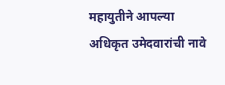महायुतीने आपल्या अधिकृत उमेदवारांची नावे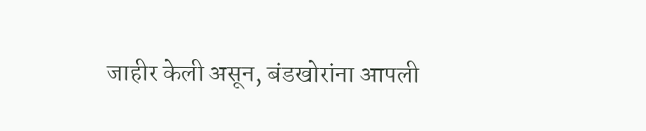जाहीर केली असून, बंडखोरांना आपली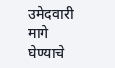उमेदवारी मागे घेण्याचे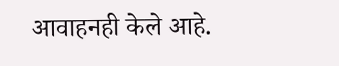आवाहनही केले आहे.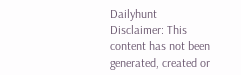Dailyhunt
Disclaimer: This content has not been generated, created or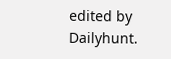edited by Dailyhunt.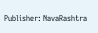Publisher: NavaRashtra